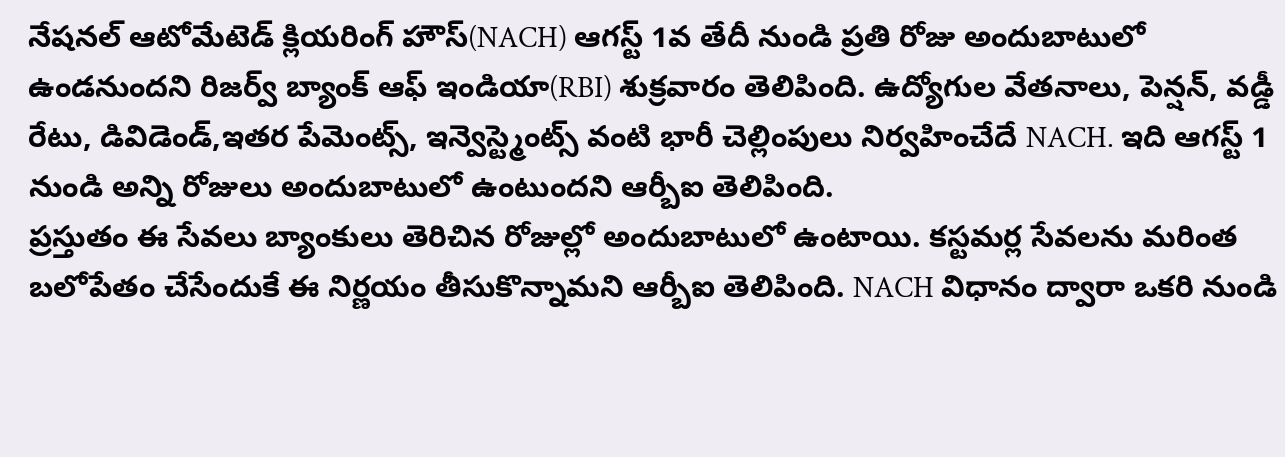నేషనల్ ఆటోమేటెడ్ క్లియరింగ్ హౌస్(NACH) ఆగస్ట్ 1వ తేదీ నుండి ప్రతి రోజు అందుబాటులో ఉండనుందని రిజర్వ్ బ్యాంక్ ఆఫ్ ఇండియా(RBI) శుక్రవారం తెలిపింది. ఉద్యోగుల వేతనాలు, పెన్షన్, వడ్డీ రేటు, డివిడెండ్,ఇతర పేమెంట్స్, ఇన్వెస్ట్మెంట్స్ వంటి భారీ చెల్లింపులు నిర్వహించేదే NACH. ఇది ఆగస్ట్ 1 నుండి అన్ని రోజులు అందుబాటులో ఉంటుందని ఆర్బీఐ తెలిపింది.
ప్రస్తుతం ఈ సేవలు బ్యాంకులు తెరిచిన రోజుల్లో అందుబాటులో ఉంటాయి. కస్టమర్ల సేవలను మరింత బలోపేతం చేసేందుకే ఈ నిర్ణయం తీసుకొన్నామని ఆర్బీఐ తెలిపింది. NACH విధానం ద్వారా ఒకరి నుండి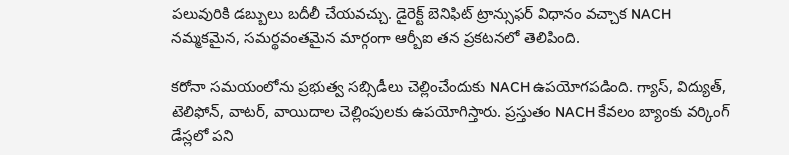పలువురికి డబ్బులు బదీలీ చేయవచ్చు. డైరెక్ట్ బెనిఫిట్ ట్రాన్సుఫర్ విధానం వచ్చాక NACH నమ్మకమైన, సమర్థవంతమైన మార్గంగా ఆర్బీఐ తన ప్రకటనలో తెలిపింది.

కరోనా సమయంలోను ప్రభుత్వ సబ్సిడీలు చెల్లించేందుకు NACH ఉపయోగపడింది. గ్యాస్, విద్యుత్, టెలిఫోన్, వాటర్, వాయిదాల చెల్లింపులకు ఉపయోగిస్తారు. ప్రస్తుతం NACH కేవలం బ్యాంకు వర్కింగ్ డేస్లలో పని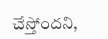చేస్తోందని,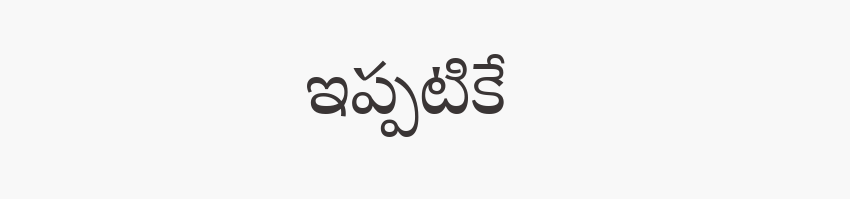ఇప్పటికే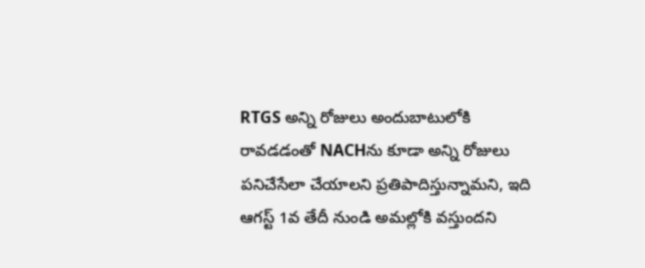RTGS అన్ని రోజులు అందుబాటులోకి రావడడంతో NACHను కూడా అన్ని రోజులు పనిచేసేలా చేయాలని ప్రతిపాదిస్తున్నామని, ఇది ఆగస్ట్ 1వ తేదీ నుండి అమల్లోకి వస్తుందని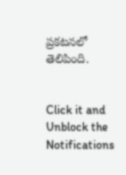ప్రకటనలో తెలిపింది.


Click it and Unblock the Notifications